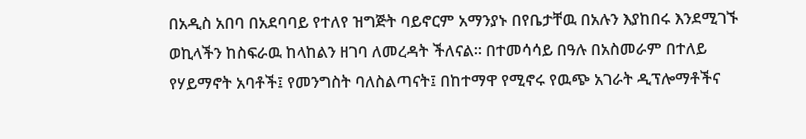በአዲስ አበባ በአደባባይ የተለየ ዝግጅት ባይኖርም አማንያኑ በየቤታቸዉ በአሉን እያከበሩ እንደሚገኙ ወኪላችን ከስፍራዉ ከላከልን ዘገባ ለመረዳት ችለናል። በተመሳሳይ በዓሉ በአስመራም በተለይ የሃይማኖት አባቶች፤ የመንግስት ባለስልጣናት፤ በከተማዋ የሚኖሩ የዉጭ አገራት ዲፕሎማቶችና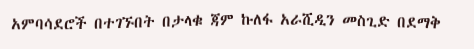አምባሳደሮች በተገኙበት በታላቁ ጃም ኩለፋ አራሺዲን መስጊድ በደማቅ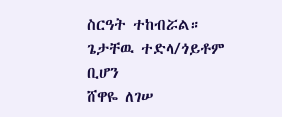ስርዓት ተከብሯል።
ጌታቸዉ ተድላ/ጎይቶም ቢሆን
ሸዋዬ ለገሠ